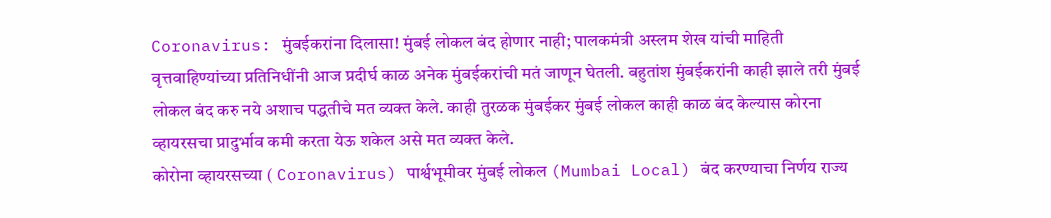Coronavirus: मुंबईकरांना दिलासा! मुंबई लोकल बंद होणार नाही; पालकमंत्री अस्लम शेख यांची माहिती
वृत्तवाहिण्यांच्या प्रतिनिधींनी आज प्रदीर्घ काळ अनेक मुंबईकरांची मतं जाणून घेतली. बहुतांश मुंबईकरांनी काही झाले तरी मुंबई लोकल बंद करु नये अशाच पद्धतीचे मत व्यक्त केले. काही तुरळक मुंबईकर मुंबई लोकल काही काळ बंद केल्यास कोरना व्हायरसचा प्रादुर्भाव कमी करता येऊ शकेल असे मत व्यक्त केले.
कोरोना व्हायरसच्या ( Coronavirus) पार्श्वभूमीवर मुंबई लोकल (Mumbai Local) बंद करण्याचा निर्णय राज्य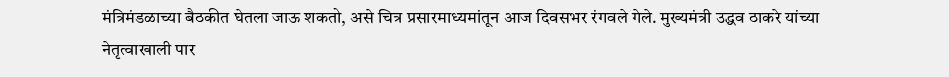मंत्रिमंडळाच्या बैठकीत घेतला जाऊ शकतो, असे चित्र प्रसारमाध्यमांतून आज दिवसभर रंगवले गेले. मुख्यमंत्री उद्धव ठाकरे यांच्या नेतृत्वाखाली पार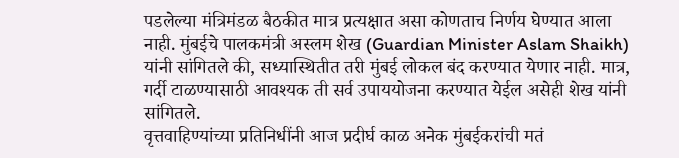पडलेल्या मंत्रिमंडळ बैठकीत मात्र प्रत्यक्षात असा कोणताच निर्णय घेण्यात आला नाही. मुंबईचे पालकमंत्री अस्लम शेख (Guardian Minister Aslam Shaikh) यांनी सांगितले की, सध्यास्थितीत तरी मुंबई लोकल बंद करण्यात येणार नाही. मात्र, गर्दी टाळण्यासाठी आवश्यक ती सर्व उपाययोजना करण्यात येईल असेही शेख यांनी सांगितले.
वृत्तवाहिण्यांच्या प्रतिनिधींनी आज प्रदीर्घ काळ अनेक मुंबईकरांची मतं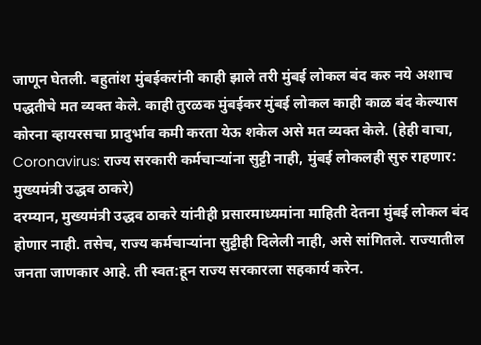जाणून घेतली. बहुतांश मुंबईकरांनी काही झाले तरी मुंबई लोकल बंद करु नये अशाच पद्धतीचे मत व्यक्त केले. काही तुरळक मुंबईकर मुंबई लोकल काही काळ बंद केल्यास कोरना व्हायरसचा प्रादुर्भाव कमी करता येऊ शकेल असे मत व्यक्त केले. (हेही वाचा, Coronavirus: राज्य सरकारी कर्मचाऱ्यांना सुट्टी नाही, मुंबई लोकलही सुरु राहणार: मुख्यमंत्री उद्धव ठाकरे)
दरम्यान, मुख्यमंत्री उद्धव ठाकरे यांनीही प्रसारमाध्यमांना माहिती देतना मुंबई लोकल बंद होणार नाही. तसेच, राज्य कर्मचाऱ्यांना सुट्टीही दिलेली नाही, असे सांगितले. राज्यातील जनता जाणकार आहे. ती स्वत:हून राज्य सरकारला सहकार्य करेन.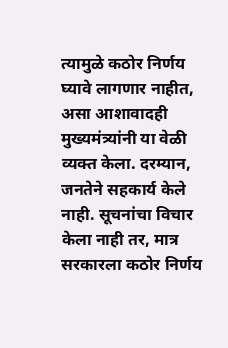त्यामुळे कठोर निर्णय घ्यावे लागणार नाहीत, असा आशावादही मुख्यमंत्र्यांनी या वेळी व्यक्त केला. दरम्यान, जनतेने सहकार्य केले नाही. सूचनांचा विचार केला नाही तर, मात्र सरकारला कठोर निर्णय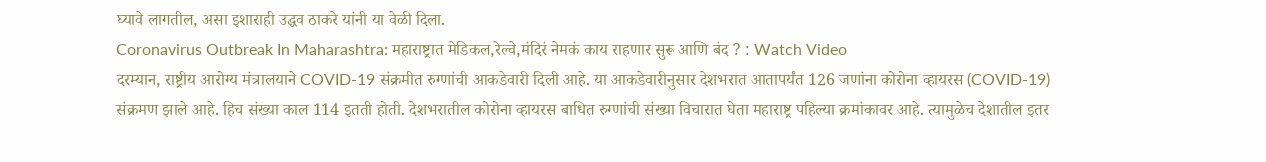घ्यावे लागतील, असा इशाराही उद्धव ठाकरे यांनी या वेळी दिला.
Coronavirus Outbreak In Maharashtra: महाराष्ट्रात मेडिकल,रेल्वे,मंदिरं नेमकं काय राहणार सुरू आणि बंद ? : Watch Video
दरम्यान, राष्ट्रीय आरोग्य मंत्रालयाने COVID-19 संक्रमीत रुग्णांची आकडेवारी दिली आहे. या आकडेवारीनुसार देशभरात आतापर्यंत 126 जणांना कोरोना व्हायरस (COVID-19) संक्रमण झाले आहे. हिच संख्या काल 114 इतती होती. देशभरातील कोरोना व्हायरस बाधित रुग्णांची संख्या विचारात घेता महाराष्ट्र पहिल्या क्रमांकावर आहे. त्यामुळेच देशातील इतर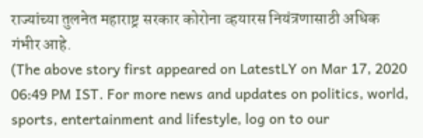राज्यांच्या तुलनेत महाराष्ट्र सरकार कोरोना व्हयारस नियंत्रणासाठी अधिक गंभीर आहे.
(The above story first appeared on LatestLY on Mar 17, 2020 06:49 PM IST. For more news and updates on politics, world, sports, entertainment and lifestyle, log on to our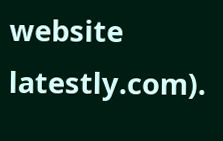website latestly.com).